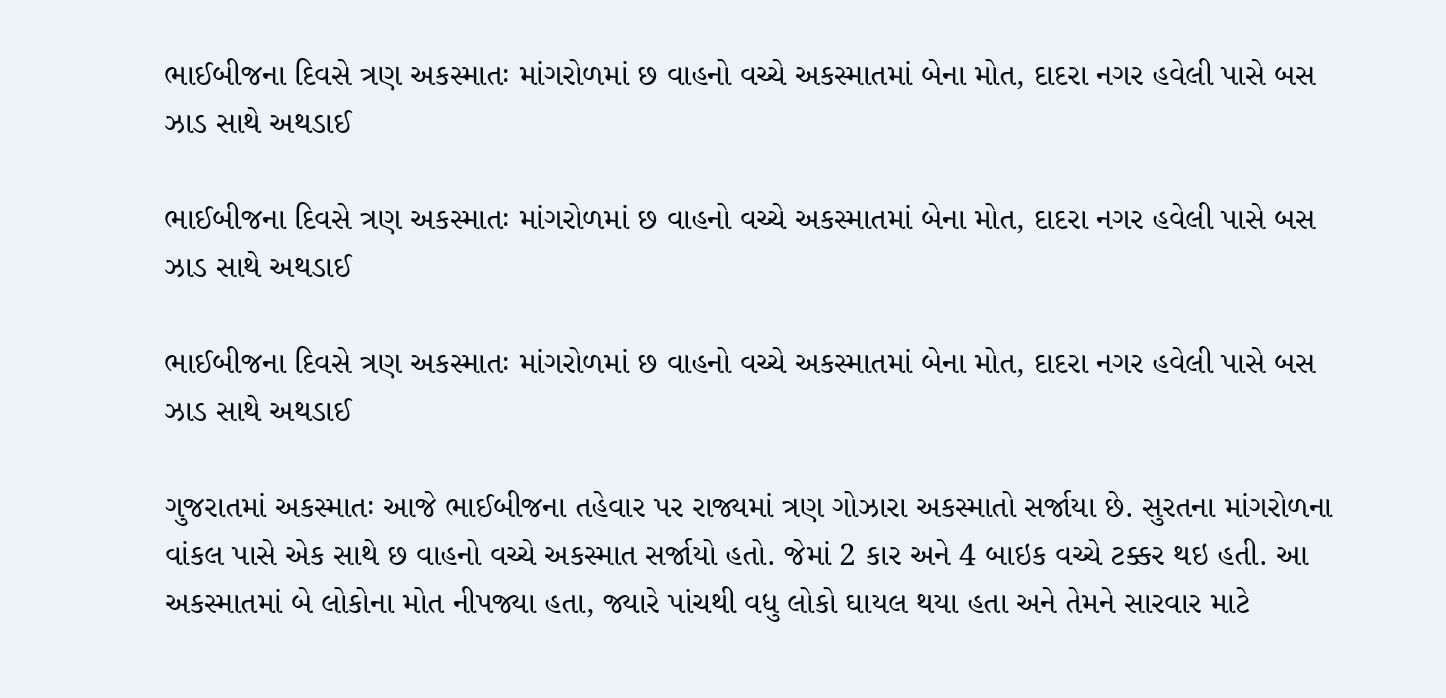ભાઈબીજના દિવસે ત્રણ અકસ્માતઃ માંગરોળમાં છ વાહનો વચ્ચે અકસ્માતમાં બેના મોત, દાદરા નગર હવેલી પાસે બસ ઝાડ સાથે અથડાઈ

ભાઈબીજના દિવસે ત્રણ અકસ્માતઃ માંગરોળમાં છ વાહનો વચ્ચે અકસ્માતમાં બેના મોત, દાદરા નગર હવેલી પાસે બસ ઝાડ સાથે અથડાઈ

ભાઈબીજના દિવસે ત્રણ અકસ્માતઃ માંગરોળમાં છ વાહનો વચ્ચે અકસ્માતમાં બેના મોત, દાદરા નગર હવેલી પાસે બસ ઝાડ સાથે અથડાઈ

ગુજરાતમાં અકસ્માતઃ આજે ભાઈબીજના તહેવાર પર રાજ્યમાં ત્રણ ગોઝારા અકસ્માતો સર્જાયા છે. સુરતના માંગરોળના વાંકલ પાસે એક સાથે છ વાહનો વચ્ચે અકસ્માત સર્જાયો હતો. જેમાં 2 કાર અને 4 બાઇક વચ્ચે ટક્કર થઇ હતી. આ અકસ્માતમાં બે લોકોના મોત નીપજ્યા હતા, જ્યારે પાંચથી વધુ લોકો ઘાયલ થયા હતા અને તેમને સારવાર માટે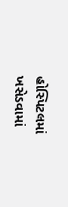હોસ્પિટલમાં ખસેડવામાં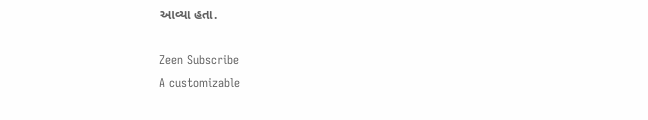આવ્યા હતા.

Zeen Subscribe
A customizable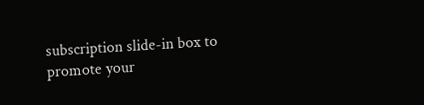subscription slide-in box to promote your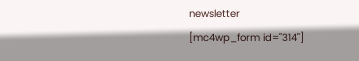newsletter
[mc4wp_form id="314"]